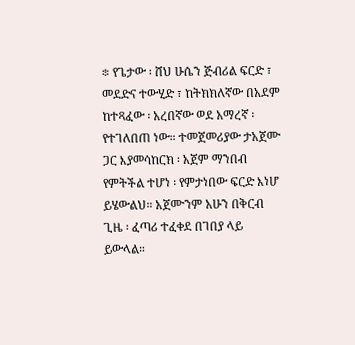፨ የጌታው ፡ ሸህ ሁሴን ጅብሪል ፍርድ ፣ መደድና ተውሂድ ፣ ከትክክለኛው በአደም ከተጻፈው ፡ አረበኛው ወደ አማረኛ ፡ የተገለበጠ ነው። ተመጀመሪያው ታአጀሙ ጋር እያመሳከርክ ፡ አጀም ማንበብ የምትችል ተሆነ ፡ የምታነበው ፍርድ እነሆ ይሄውልህ። አጀሙንም አሁን በቅርብ ጊዜ ፡ ፈጣሪ ተፈቀደ በገበያ ላይ ይውላል።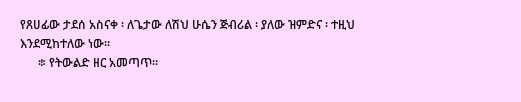የጸሀፊው ታደሰ አስናቀ ፡ ለጌታው ለሽህ ሁሴን ጅብሪል ፡ ያለው ዝምድና ፡ ተዚህ እንደሚከተለው ነው።
      ፨ የትውልድ ዘር አመጣጥ።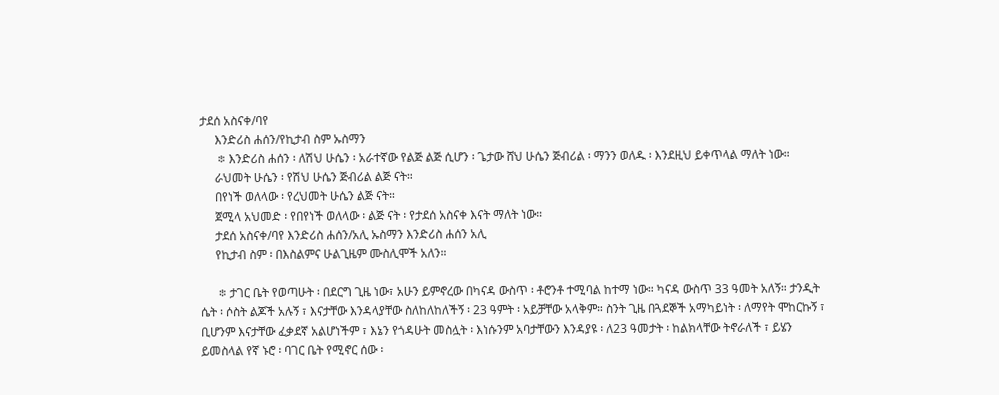ታደሰ አስናቀ/ባየ
     እንድሪስ ሐሰን/የኪታብ ስም ኡስማን
      ፨ እንድሪስ ሐሰን ፡ ለሽህ ሁሴን ፡ አራተኛው የልጅ ልጅ ሲሆን ፡ ጌታው ሸህ ሁሴን ጅብሪል ፡ ማንን ወለዱ ፡ እንደዚህ ይቀጥላል ማለት ነው።
     ራህመት ሁሴን ፡ የሽህ ሁሴን ጅብሪል ልጅ ናት።
     በየነች ወለላው ፡ የረህመት ሁሴን ልጅ ናት።
     ጀሚላ አህመድ ፡ የበየነች ወለላው ፡ ልጅ ናት ፡ የታደሰ አስናቀ እናት ማለት ነው።
     ታደሰ አስናቀ/ባየ እንድሪስ ሐሰን/አሊ ኡስማን እንድሪስ ሐሰን አሊ
     የኪታብ ስም ፡ በእስልምና ሁልጊዜም ሙስሊሞች አለን።

      ፨ ታገር ቤት የወጣሁት ፡ በደርግ ጊዜ ነው፣ አሁን ይምኖረው በካናዳ ውስጥ ፡ ቶሮንቶ ተሚባል ከተማ ነው። ካናዳ ውስጥ 33 ዓመት አለኝ። ታንዲት ሴት ፡ ሶስት ልጆች አሉኝ ፣ እናታቸው እንዳላያቸው ስለከለከለችኝ ፡ 23 ዓምት ፡ አይቻቸው አላቅም። ስንት ጊዜ በጓደኞች አማካይነት ፡ ለማየት ሞከርኩኝ ፣ ቢሆንም እናታቸው ፈቃደኛ አልሆነችም ፣ እኔን የጎዳሁት መስሏት ፡ እነሱንም አባታቸውን እንዳያዩ ፡ ለ23 ዓመታት ፡ ከልክላቸው ትኖራለች ፣ ይሄን ይመስላል የኛ ኑሮ ፡ ባገር ቤት የሚኖር ሰው ፡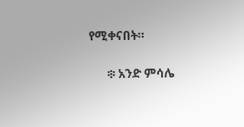የሚቀናበት።

      ፨ አንድ ምሳሌ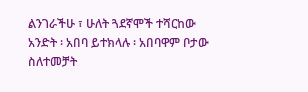ልንገራችሁ ፣ ሁለት ጓደኛሞች ተሻርከው አንድት ፡ አበባ ይተክላሉ ፡ አበባዋም ቦታው ስለተመቻት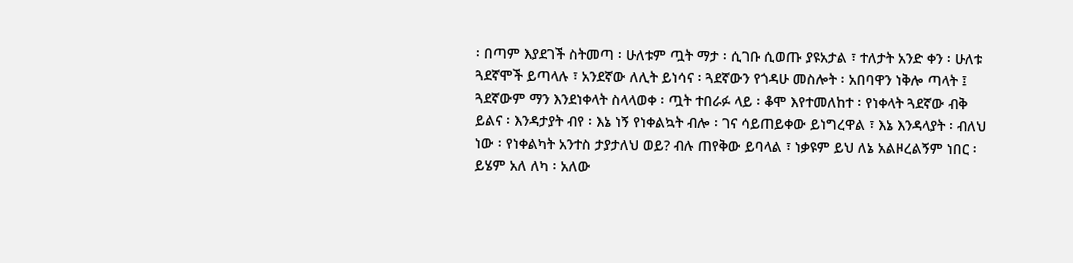፡ በጣም እያደገች ስትመጣ ፡ ሁለቱም ጧት ማታ ፡ ሲገቡ ሲወጡ ያዩአታል ፣ ተለታት አንድ ቀን ፡ ሁለቱ ጓደኛሞች ይጣላሉ ፣ አንደኛው ለሊት ይነሳና ፡ ጓደኛውን የጎዳሁ መስሎት ፡ አበባዋን ነቅሎ ጣላት ፤ ጓደኛውም ማን እንደነቀላት ስላላወቀ ፡ ጧት ተበራፉ ላይ ፡ ቆሞ እየተመለከተ ፡ የነቀላት ጓደኛው ብቅ ይልና ፡ እንዳታያት ብየ ፡ እኔ ነኝ የነቀልኳት ብሎ ፡ ገና ሳይጠይቀው ይነግረዋል ፣ እኔ እንዳላያት ፡ ብለህ ነው ፡ የነቀልካት አንተስ ታያታለህ ወይ? ብሉ ጠየቅው ይባላል ፣ ነቃዩም ይህ ለኔ አልዞረልኝም ነበር ፡ ይሄም አለ ለካ ፡ አለው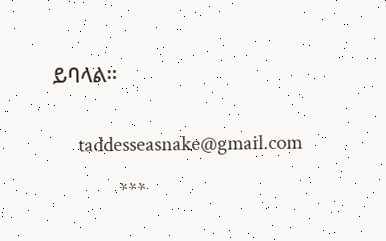ይባላል።


     taddesseasnake@gmail.com

             ***